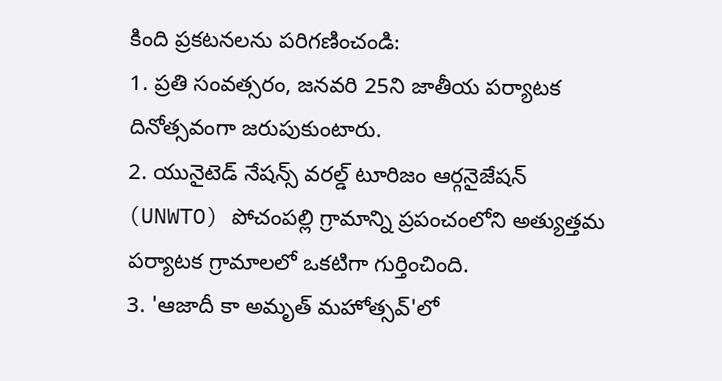కింది ప్రకటనలను పరిగణించండి:
1. ప్రతి సంవత్సరం, జనవరి 25ని జాతీయ పర్యాటక దినోత్సవంగా జరుపుకుంటారు.
2. యునైటెడ్ నేషన్స్ వరల్డ్ టూరిజం ఆర్గనైజేషన్ (UNWTO) పోచంపల్లి గ్రామాన్ని ప్రపంచంలోని అత్యుత్తమ పర్యాటక గ్రామాలలో ఒకటిగా గుర్తించింది.
3. 'ఆజాదీ కా అమృత్ మహోత్సవ్'లో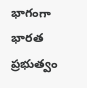భాగంగా భారత ప్రభుత్వం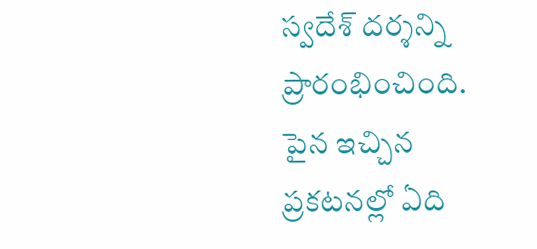స్వదేశ్ దర్శన్ని ప్రారంభించింది.
పైన ఇచ్చిన ప్రకటనల్లో ఏది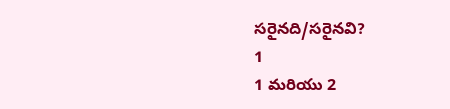సరైనది/సరైనవి?
1
1 మరియు 2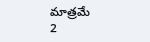మాత్రమే
2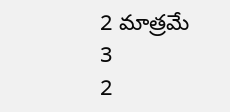2 మాత్రమే
3
2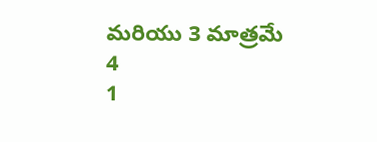మరియు 3 మాత్రమే
4
1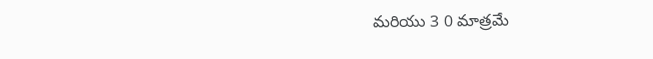మరియు 3 0 మాత్రమే